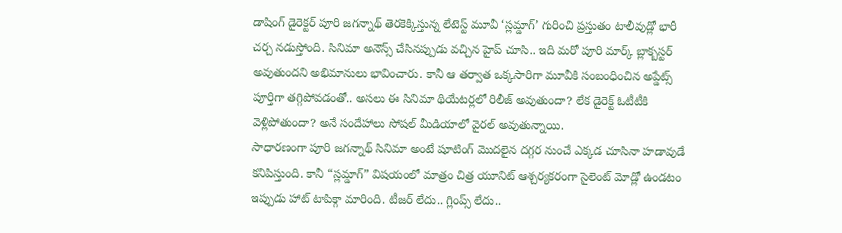డాషింగ్ డైరెక్టర్ పూరి జగన్నాథ్ తెరకెక్కిస్తున్న లేటెస్ట్ మూవీ ‘స్లమ్డాగ్’ గురించి ప్రస్తుతం టాలీవుడ్లో భారీ చర్చ నడుస్తోంది. సినిమా అనౌన్స్ చేసినప్పుడు వచ్చిన హైప్ చూసి.. ఇది మరో పూరి మార్క్ బ్లాక్బస్టర్ అవుతుందని అభిమానులు భావించారు. కానీ ఆ తర్వాత ఒక్కసారిగా మూవీకి సంబంధించిన అప్డేట్స్ పూర్తిగా తగ్గిపోవడంతో.. అసలు ఈ సినిమా థియేటర్లలో రిలీజ్ అవుతుందా? లేక డైరెక్ట్ ఓటీటీకి వెళ్లిపోతుందా? అనే సందేహాలు సోషల్ మీడియాలో వైరల్ అవుతున్నాయి.
సాధారణంగా పూరి జగన్నాథ్ సినిమా అంటే షూటింగ్ మొదలైన దగ్గర నుంచే ఎక్కడ చూసినా హడావుడే కనిపిస్తుంది. కానీ “స్లమ్డాగ్” విషయంలో మాత్రం చిత్ర యూనిట్ ఆశ్చర్యకరంగా సైలెంట్ మోడ్లో ఉండటం ఇప్పుడు హాట్ టాపిక్గా మారింది. టీజర్ లేదు.. గ్లింప్స్ లేదు..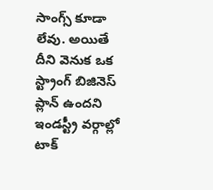సాంగ్స్ కూడా లేవు. అయితే దీని వెనుక ఒక స్ట్రాంగ్ బిజినెస్ ప్లాన్ ఉందని ఇండస్ట్రీ వర్గాల్లో టాక్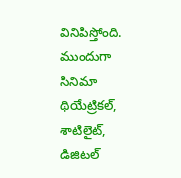వినిపిస్తోంది.
ముందుగా సినిమా థియేట్రికల్, శాటిలైట్, డిజిటల్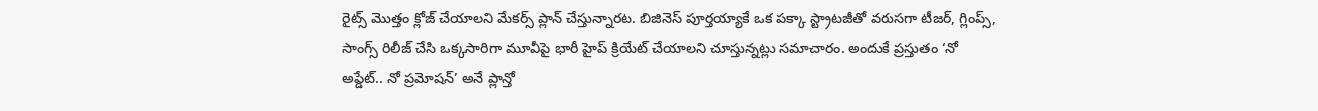రైట్స్ మొత్తం క్లోజ్ చేయాలని మేకర్స్ ప్లాన్ చేస్తున్నారట. బిజినెస్ పూర్తయ్యాకే ఒక పక్కా స్ట్రాటజీతో వరుసగా టీజర్, గ్లింప్స్, సాంగ్స్ రిలీజ్ చేసి ఒక్కసారిగా మూవీపై భారీ హైప్ క్రియేట్ చేయాలని చూస్తున్నట్లు సమాచారం. అందుకే ప్రస్తుతం ‘నో అప్డేట్.. నో ప్రమోషన్’ అనే ప్లాన్తో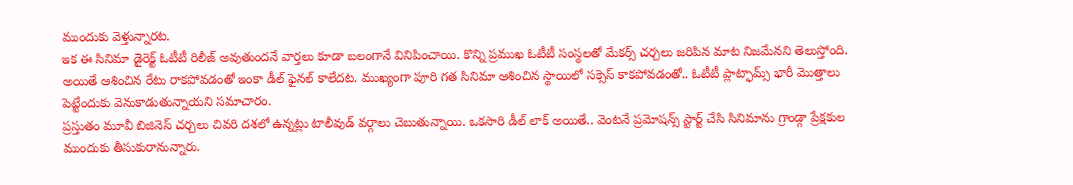ముందుకు వెళ్తున్నారట.
ఇక ఈ సినిమా డైరెక్ట్ ఓటీటీ రిలీజ్ అవుతుందనే వార్తలు కూడా బలంగానే వినిపించాయి. కొన్ని ప్రముఖ ఓటీటీ సంస్థలతో మేకర్స్ చర్చలు జరిపిన మాట నిజమేనని తెలుస్తోంది. అయితే ఆశించిన రేటు రాకపోవడంతో ఇంకా డీల్ ఫైనల్ కాలేదట. ముఖ్యంగా పూరి గత సినిమా ఆశించిన స్థాయిలో సక్సెస్ కాకపోవడంతో.. ఓటీటీ ప్లాట్ఫామ్స్ భారీ మొత్తాలు పెట్టేందుకు వెనుకాడుతున్నాయని సమాచారం.
ప్రస్తుతం మూవీ బిజినెస్ చర్చలు చివరి దశలో ఉన్నట్లు టాలీవుడ్ వర్గాలు చెబుతున్నాయి. ఒకసారి డీల్ లాక్ అయితే.. వెంటనే ప్రమోషన్స్ స్టార్ట్ చేసి సినిమాను గ్రాండ్గా ప్రేక్షకుల ముందుకు తీసుకురానున్నారు.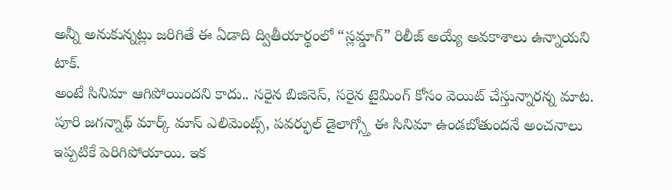అన్నీ అనుకున్నట్లు జరిగితే ఈ ఏడాది ద్వితీయార్థంలో “స్లమ్డాగ్” రిలీజ్ అయ్యే అవకాశాలు ఉన్నాయని టాక్.
అంటే సినిమా ఆగిపోయిందని కాదు.. సరైన బిజినెస్, సరైన టైమింగ్ కోసం వెయిట్ చేస్తున్నారన్న మాట. పూరి జగన్నాథ్ మార్క్ మాస్ ఎలిమెంట్స్, పవర్ఫుల్ డైలాగ్స్తో ఈ సినిమా ఉండబోతుందనే అంచనాలు ఇప్పటికే పెరిగిపోయాయి. ఇక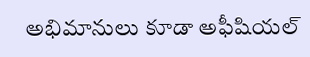అభిమానులు కూడా అఫీషియల్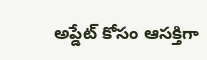అప్డేట్ కోసం ఆసక్తిగా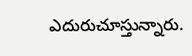ఎదురుచూస్తున్నారు.